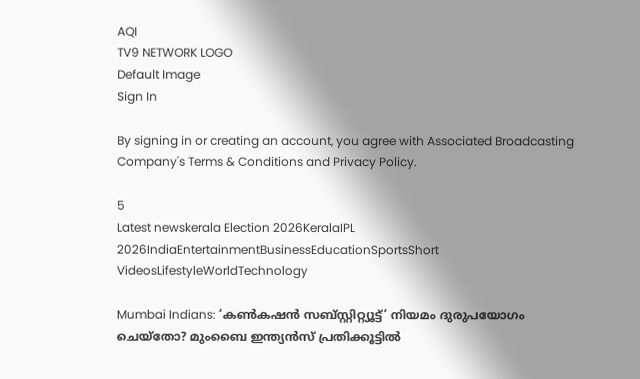AQI
TV9 NETWORK LOGO
Default Image
Sign In

By signing in or creating an account, you agree with Associated Broadcasting Company's Terms & Conditions and Privacy Policy.

5
Latest newskerala Election 2026KeralaIPL 2026IndiaEntertainmentBusinessEducationSportsShort VideosLifestyleWorldTechnology

Mumbai Indians: ‘കൺകഷൻ സബ്സ്റ്റിറ്റ്യൂട്ട്’ നിയമം ദുരുപയോഗം ചെയ്‌തോ? മുംബൈ ഇന്ത്യന്‍സ് പ്രതിക്കൂട്ടില്‍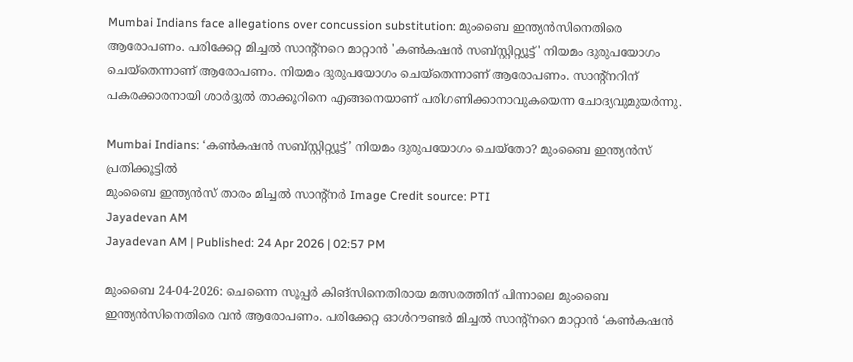Mumbai Indians face allegations over concussion substitution: മുംബൈ ഇന്ത്യന്‍സിനെതിരെ ആരോപണം. പരിക്കേറ്റ മിച്ചൽ സാന്റ്‌നറെ മാറ്റാൻ 'കൺകഷൻ സബ്സ്റ്റിറ്റ്യൂട്ട്' നിയമം ദുരുപയോഗം ചെയ്‌തെന്നാണ് ആരോപണം. നിയമം ദുരുപയോഗം ചെയ്‌തെന്നാണ് ആരോപണം. സാന്റ്നറിന് പകരക്കാരനായി ശാര്‍ദ്ദുല്‍ താക്കൂറിനെ എങ്ങനെയാണ് പരിഗണിക്കാനാവുകയെന്ന ചോദ്യവുമുയര്‍ന്നു.

Mumbai Indians: ‘കൺകഷൻ സബ്സ്റ്റിറ്റ്യൂട്ട്’ നിയമം ദുരുപയോഗം ചെയ്‌തോ? മുംബൈ ഇന്ത്യന്‍സ് പ്രതിക്കൂട്ടില്‍
മുംബൈ ഇന്ത്യന്‍സ് താരം മിച്ചല്‍ സാന്റ്‌നര്‍ Image Credit source: PTI
Jayadevan AM
Jayadevan AM | Published: 24 Apr 2026 | 02:57 PM

മുംബൈ 24-04-2026: ചെന്നൈ സൂപ്പര്‍ കിങ്‌സിനെതിരായ മത്സരത്തിന് പിന്നാലെ മുംബൈ ഇന്ത്യന്‍സിനെതിരെ വന്‍ ആരോപണം. പരിക്കേറ്റ ഓൾറൗണ്ടർ മിച്ചൽ സാന്റ്‌നറെ മാറ്റാൻ ‘കൺകഷൻ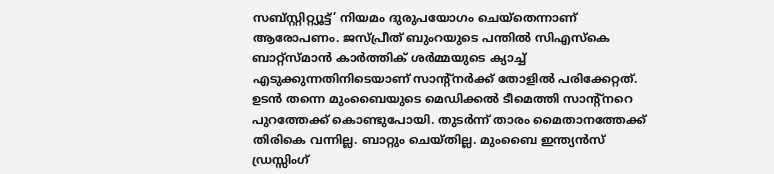സബ്സ്റ്റിറ്റ്യൂട്ട്’ നിയമം ദുരുപയോഗം ചെയ്‌തെന്നാണ് ആരോപണം. ജസ്പ്രീത് ബുംറയുടെ പന്തിൽ സി‌എസ്‌കെ ബാറ്റ്സ്മാൻ കാർത്തിക് ശർമ്മയുടെ ക്യാച്ച് എടുക്കുന്നതിനിടെയാണ് സാന്റ്‌നര്‍ക്ക് തോളില്‍ പരിക്കേറ്റത്. ഉടന്‍ തന്നെ മുംബൈയുടെ മെഡിക്കല്‍ ടീമെത്തി സാന്റ്‌നറെ പുറത്തേക്ക് കൊണ്ടുപോയി. തുടര്‍ന്ന് താരം മൈതാനത്തേക്ക് തിരികെ വന്നില്ല. ബാറ്റും ചെയ്തില്ല. മുംബൈ ഇന്ത്യൻസ് ഡ്രസ്സിംഗ്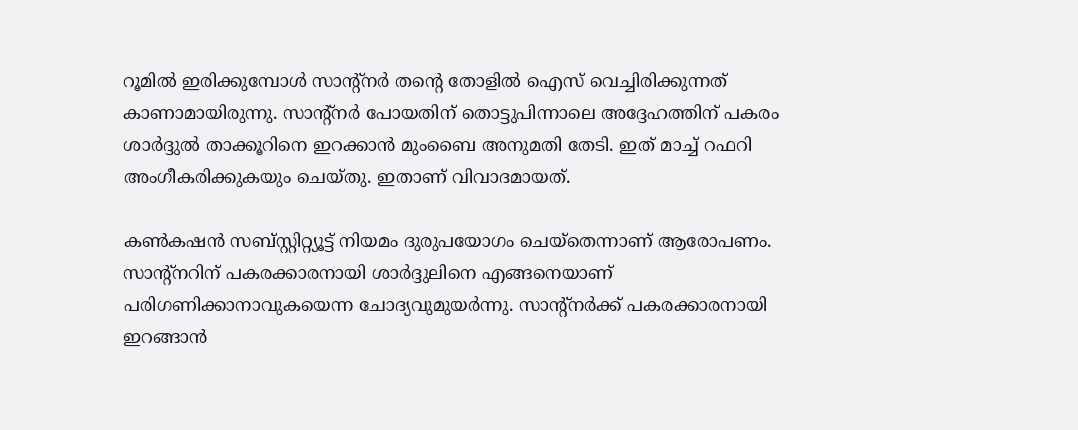റൂമിൽ ഇരിക്കുമ്പോൾ സാന്റ്‌നർ തന്റെ തോളിൽ ഐസ് വെച്ചിരിക്കുന്നത് കാണാമായിരുന്നു. സാന്റ്‌നര്‍ പോയതിന് തൊട്ടുപിന്നാലെ അദ്ദേഹത്തിന് പകരം ശാര്‍ദ്ദുല്‍ താക്കൂറിനെ ഇറക്കാന്‍ മുംബൈ അനുമതി തേടി. ഇത് മാച്ച് റഫറി അംഗീകരിക്കുകയും ചെയ്തു. ഇതാണ് വിവാദമായത്.

കൺകഷൻ സബ്സ്റ്റിറ്റ്യൂട്ട് നിയമം ദുരുപയോഗം ചെയ്‌തെന്നാണ് ആരോപണം. സാന്റ്നറിന് പകരക്കാരനായി ശാര്‍ദ്ദുലിനെ എങ്ങനെയാണ് പരിഗണിക്കാനാവുകയെന്ന ചോദ്യവുമുയര്‍ന്നു. സാന്റ്‌നർക്ക് പകരക്കാരനായി ഇറങ്ങാൻ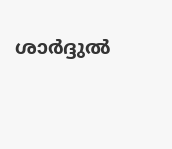ശാര്‍ദ്ദുല്‍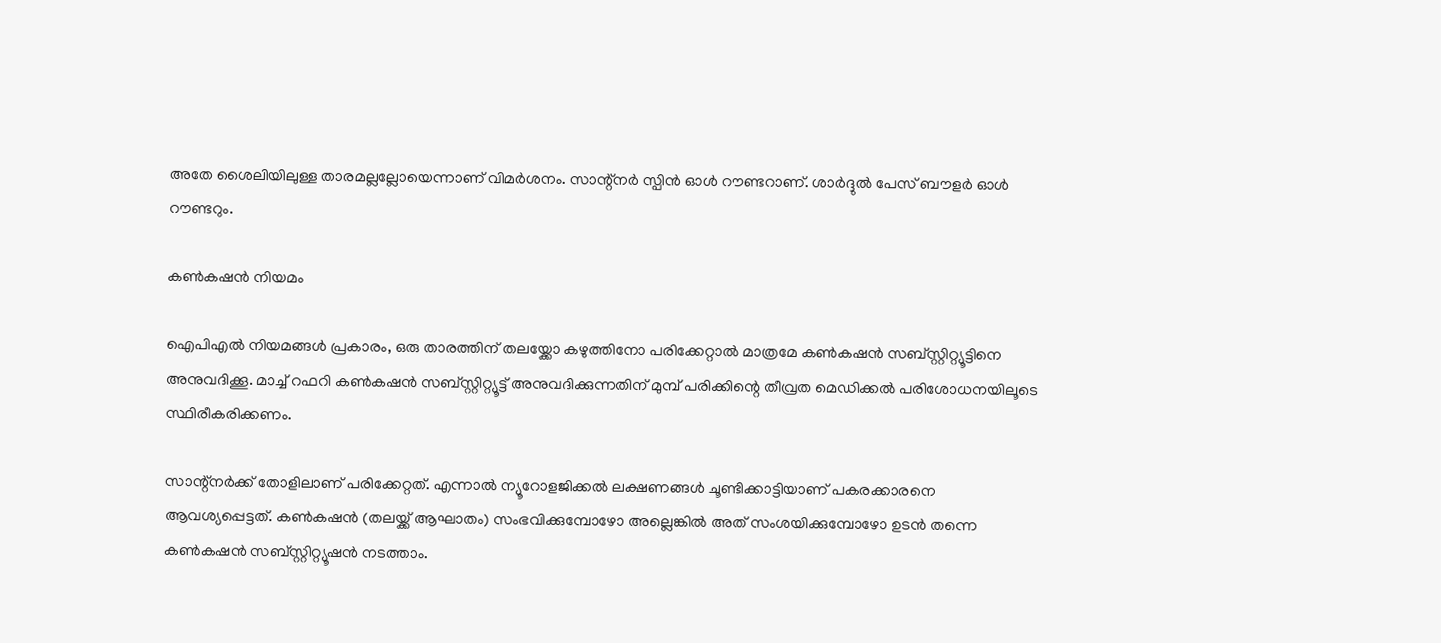അതേ ശൈലിയിലുള്ള താരമല്ലല്ലോയെന്നാണ് വിമര്‍ശനം. സാന്റ്‌നര്‍ സ്പിന്‍ ഓള്‍ റൗണ്ടറാണ്. ശാര്‍ദ്ദുല്‍ പേസ് ബൗളര്‍ ഓള്‍ റൗണ്ടറും.

കൺ‌കഷൻ നിയമം

ഐപിഎല്‍ നിയമങ്ങള്‍ പ്രകാരം, ഒരു താരത്തിന് തലയ്ക്കോ കഴുത്തിനോ പരിക്കേറ്റാൽ മാത്രമേ കൺകഷൻ സബ്സ്റ്റിറ്റ്യൂട്ടിനെ അനുവദിക്കൂ. മാച്ച് റഫറി കൺകഷൻ സബ്സ്റ്റിറ്റ്യൂട്ട് അനുവദിക്കുന്നതിന് മുമ്പ്‌ പരിക്കിന്റെ തീവ്രത മെഡിക്കൽ പരിശോധനയിലൂടെ സ്ഥിരീകരിക്കണം.

സാന്റ്‌നര്‍ക്ക് തോളിലാണ് പരിക്കേറ്റത്. എന്നാല്‍ ന്യൂറോളജിക്കൽ ലക്ഷണങ്ങൾ ചൂണ്ടിക്കാട്ടിയാണ് പകരക്കാരനെ ആവശ്യപ്പെട്ടത്. കൺകഷൻ (തലയ്ക്ക് ആഘാതം) സംഭവിക്കുമ്പോഴോ അല്ലെങ്കിൽ അത് സംശയിക്കുമ്പോഴോ ഉടൻ തന്നെ കൺകഷൻ സബ്സ്റ്റിറ്റ്യൂഷൻ നടത്താം.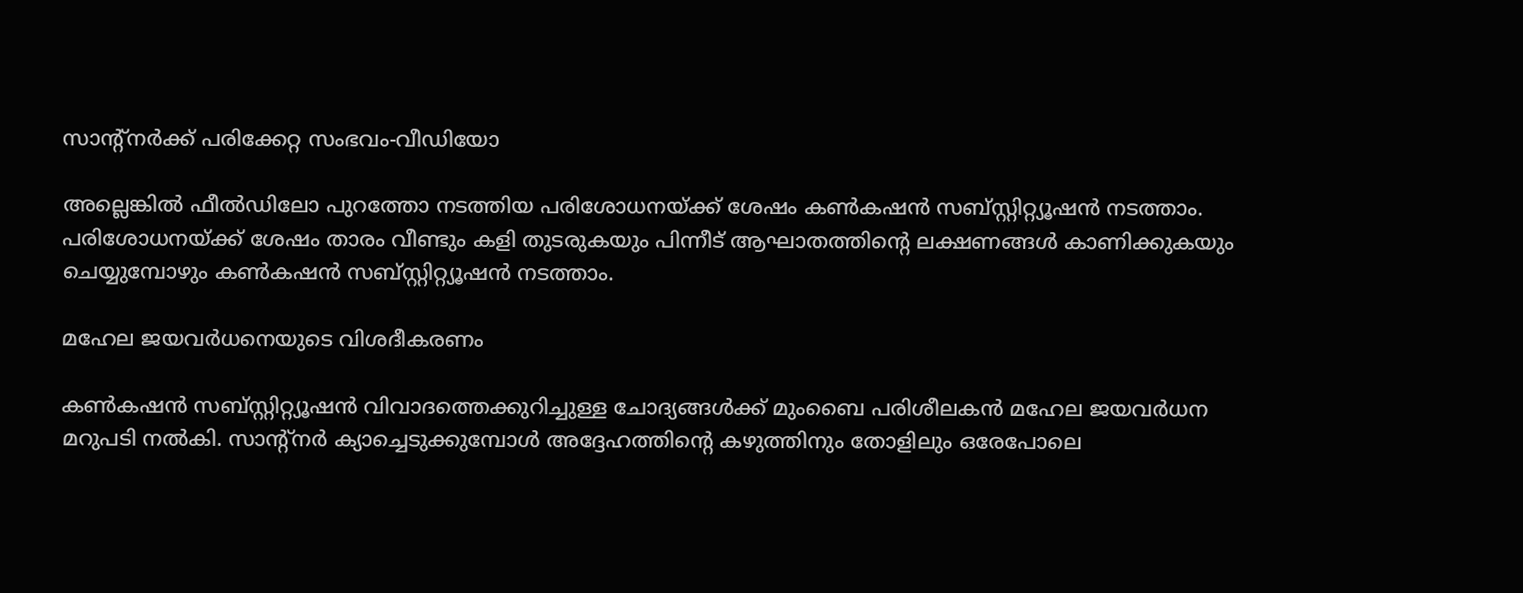സാന്റ്‌നര്‍ക്ക് പരിക്കേറ്റ സംഭവം-വീഡിയോ

അല്ലെങ്കില്‍ ഫീൽഡിലോ പുറത്തോ നടത്തിയ പരിശോധനയ്ക്ക് ശേഷം കൺകഷൻ സബ്സ്റ്റിറ്റ്യൂഷൻ നടത്താം. പരിശോധനയ്ക്ക് ശേഷം താരം വീണ്ടും കളി തുടരുകയും പിന്നീട് ആഘാതത്തിന്റെ ലക്ഷണങ്ങൾ കാണിക്കുകയും ചെയ്യുമ്പോഴും കൺകഷൻ സബ്സ്റ്റിറ്റ്യൂഷൻ നടത്താം.

മഹേല ജയവർധനെയുടെ വിശദീകരണം

കൺകഷൻ സബ്സ്റ്റിറ്റ്യൂഷൻ വിവാദത്തെക്കുറിച്ചുള്ള ചോദ്യങ്ങള്‍ക്ക്‌ മുംബൈ പരിശീലകൻ മഹേല ജയവർധന മറുപടി നല്‍കി. സാന്റ്‌നർ ക്യാച്ചെടുക്കുമ്പോൾ അദ്ദേഹത്തിന്റെ കഴുത്തിനും തോളിലും ഒരേപോലെ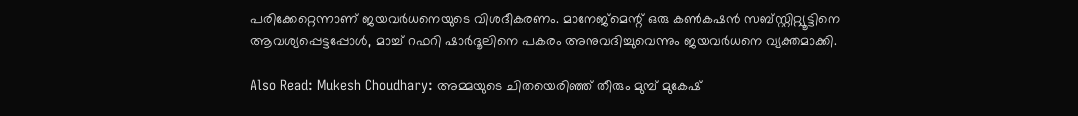പരിക്കേറ്റെന്നാണ് ജയവര്‍ധനെയുടെ വിശദീകരണം. മാനേജ്മെന്റ് ഒരു കൺകഷൻ സബ്സ്റ്റിറ്റ്യൂട്ടിനെ ആവശ്യപ്പെട്ടപ്പോൾ, മാച്ച് റഫറി ഷാർദൂലിനെ പകരം അനുവദിച്ചുവെന്നും ജയവര്‍ധനെ വ്യക്തമാക്കി.

Also Read: Mukesh Choudhary: അമ്മയുടെ ചിതയെരിഞ്ഞ് തീരും മുമ്പ് മുകേഷ്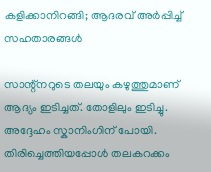കളിക്കാനിറങ്ങി; ആദരവ് അര്‍പ്പിച്ച് സഹതാരങ്ങള്‍

സാന്റ്‌നറുടെ തലയും കഴുത്തുമാണ് ആദ്യം ഇടിച്ചത്. തോളിലും ഇടിച്ചു. അദ്ദേഹം സ്കാനിംഗിന് പോയി. തിരിച്ചെത്തിയപ്പോൾ തലകറക്കം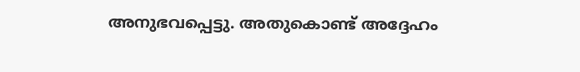അനുഭവപ്പെട്ടു. അതുകൊണ്ട് അദ്ദേഹം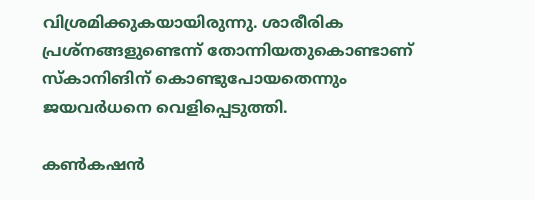വിശ്രമിക്കുകയായിരുന്നു. ശാരീരിക പ്രശ്‌നങ്ങളുണ്ടെന്ന് തോന്നിയതുകൊണ്ടാണ് സ്‌കാനിങിന് കൊണ്ടുപോയതെന്നും ജയവര്‍ധനെ വെളിപ്പെടുത്തി.

കൺകഷൻ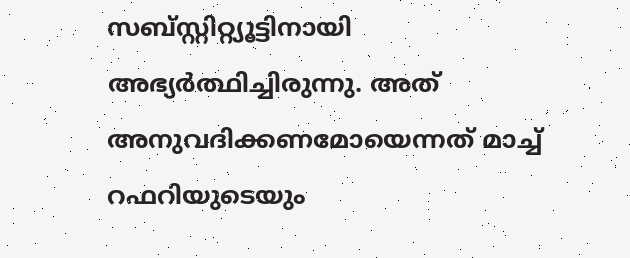സബ്സ്റ്റിറ്റ്യൂട്ടിനായി അഭ്യര്‍ത്ഥിച്ചിരുന്നു. അത് അനുവദിക്കണമോയെന്നത്‌ മാച്ച് റഫറിയുടെയും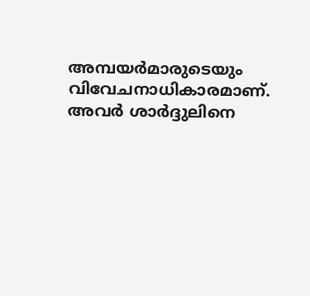അമ്പയർമാരുടെയും വിവേചനാധികാരമാണ്. അവര്‍ ശാര്‍ദ്ദുലിനെ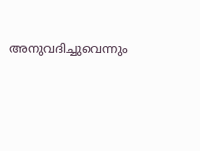അനുവദിച്ചുവെന്നും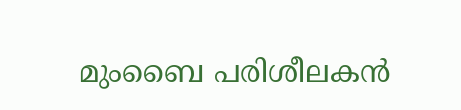മുംബൈ പരിശീലകന്‍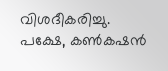വിശദീകരിച്ചു. പക്ഷേ, കൺകഷൻ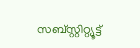സബ്സ്റ്റിറ്റ്യൂട്ട്‌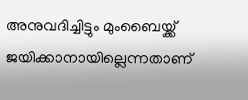അനുവദിച്ചിട്ടും മുംബൈയ്ക്ക് ജയിക്കാനായില്ലെന്നതാണ്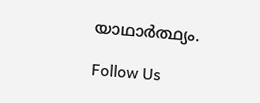യാഥാര്‍ത്ഥ്യം.

Follow Us